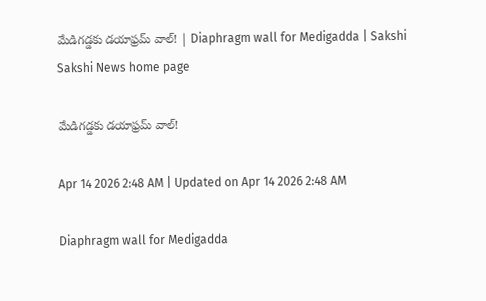మేడిగడ్డకు డయాఫ్రమ్‌ వాల్‌! | Diaphragm wall for Medigadda | Sakshi
Sakshi News home page

మేడిగడ్డకు డయాఫ్రమ్‌ వాల్‌!

Apr 14 2026 2:48 AM | Updated on Apr 14 2026 2:48 AM

Diaphragm wall for Medigadda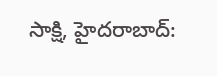సాక్షి, హైదరాబాద్‌: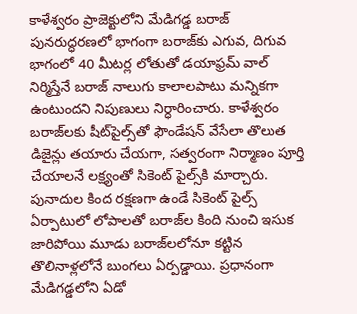కాళేశ్వరం ప్రాజెక్టులోని మేడిగడ్డ బరాజ్‌ పునరుద్ధరణలో భాగంగా బరాజ్‌కు ఎగువ, దిగువ భాగంలో 40 మీటర్ల లోతుతో డయాఫ్రమ్‌ వాల్‌ నిర్మిస్తేనే బరాజ్‌ నాలుగు కాలాలపాటు మన్నికగా ఉంటుందని నిపుణులు నిర్ధారించారు. కాళేశ్వరం బరాజ్‌లకు షీట్‌పైల్స్‌తో ఫౌండేషన్‌ వేసేలా తొలుత డిజైన్లు తయారు చేయగా, సత్వరంగా నిర్మాణం పూర్తి చేయాలనే లక్ష్యంతో సికెంట్‌ పైల్స్‌కి మార్చారు. పునాదుల కింద రక్షణగా ఉండే సికెంట్‌ పైల్స్‌ ఏర్పాటులో లోపాలతో బరాజ్‌ల కింది నుంచి ఇసుక జారిపోయి మూడు బరాజ్‌లలోనూ కట్టిన తొలినాళ్లలోనే బుంగలు ఏర్పడ్డాయి. ప్రధానంగా  మేడిగడ్డలోని ఏడో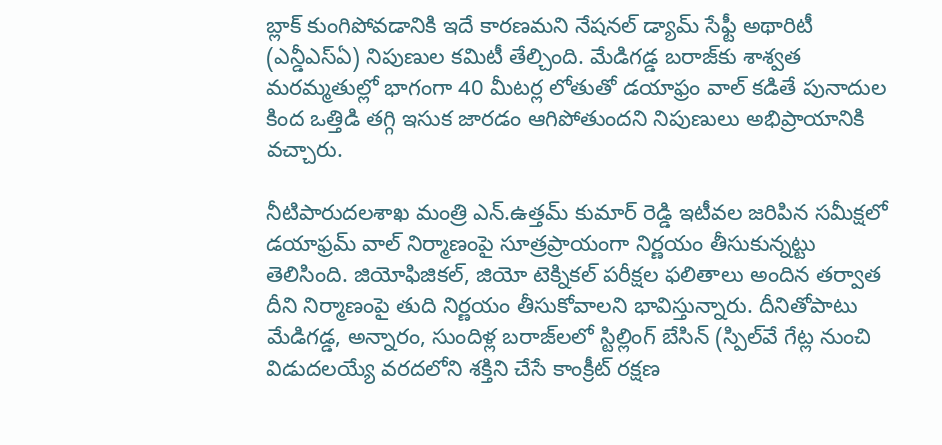బ్లాక్‌ కుంగిపోవడానికి ఇదే కారణమని నేషనల్‌ డ్యామ్‌ సేఫ్టీ అథారిటీ (ఎన్డీఎస్‌ఏ) నిపుణుల కమిటీ తేల్చింది. మేడిగడ్డ బరాజ్‌కు శాశ్వత మరమ్మతుల్లో భాగంగా 40 మీటర్ల లోతుతో డయాఫ్రం వాల్‌ కడితే పునాదుల కింద ఒత్తిడి తగ్గి ఇసుక జారడం ఆగిపోతుందని నిపుణులు అభిప్రాయానికి వచ్చారు.

నీటిపారుదలశాఖ మంత్రి ఎన్‌.ఉత్తమ్‌ కుమార్‌ రెడ్డి ఇటీవల జరిపిన సమీక్షలో డయాఫ్రమ్‌ వాల్‌ నిర్మాణంపై సూత్రప్రాయంగా నిర్ణయం తీసుకున్నట్టు తెలిసింది. జియోఫిజికల్, జియో టెక్నికల్‌ పరీక్షల ఫలితాలు అందిన తర్వాత దీని నిర్మాణంపై తుది నిర్ణయం తీసుకోవాలని భావిస్తున్నారు. దీనితోపాటు మేడిగడ్డ, అన్నారం, సుందిళ్ల బరాజ్‌లలో స్టిల్లింగ్‌ బేసిన్‌ (స్పిల్‌వే గేట్ల నుంచి విడుదలయ్యే వరదలోని శక్తిని చేసే కాంక్రీట్‌ రక్షణ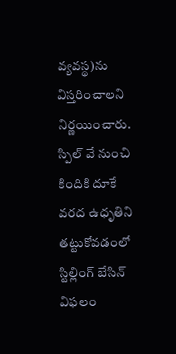వ్యవస్థ)ను విస్తరించాలని నిర్ణయించారు. స్పిల్‌ వే నుంచి కిందికి దూకే వరద ఉధృతిని తట్టుకోవడంలో స్టిల్లింగ్‌ బేసిన్‌ విఫలం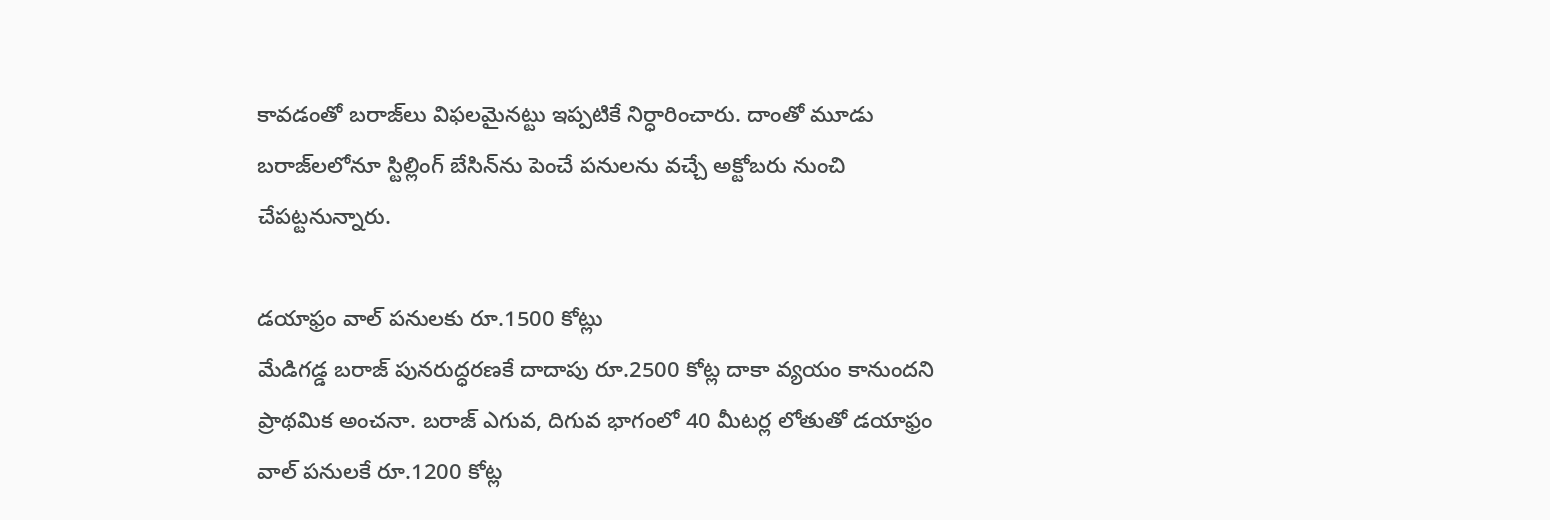కావడంతో బరాజ్‌లు విఫలమైనట్టు ఇప్పటికే నిర్ధారించారు. దాంతో మూడు బరాజ్‌లలోనూ స్టిల్లింగ్‌ బేసిన్‌ను పెంచే పనులను వచ్చే అక్టోబరు నుంచి చేపట్టనున్నారు.

డయాఫ్రం వాల్‌ పనులకు రూ.1500 కోట్లు
మేడిగడ్డ బరాజ్‌ పునరుద్ధరణకే దాదాపు రూ.2500 కోట్ల దాకా వ్యయం కానుందని ప్రాథమిక అంచనా. బరాజ్‌ ఎగువ, దిగువ భాగంలో 40 మీటర్ల లోతుతో డయాఫ్రం వాల్‌ పనులకే రూ.1200 కోట్ల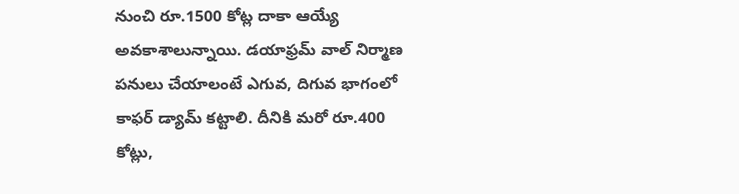నుంచి రూ.1500 కోట్ల దాకా ఆయ్యే అవకాశాలున్నాయి. డయాఫ్రమ్‌ వాల్‌ నిర్మాణ పనులు చేయాలంటే ఎగువ, దిగువ భాగంలో కాఫర్‌ డ్యామ్‌ కట్టాలి. దీనికి మరో రూ.400 కోట్లు,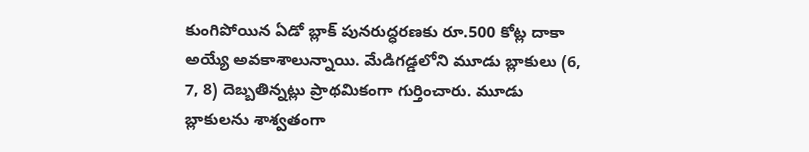కుంగిపోయిన ఏడో బ్లాక్‌ పునరుద్ధరణకు రూ.500 కోట్ల దాకా అయ్యే అవకాశాలున్నాయి. మేడిగడ్డలోని మూడు బ్లాకులు (6, 7, 8) దెబ్బతిన్నట్లు ప్రాథమికంగా గుర్తించారు. మూడు బ్లాకులను శాశ్వతంగా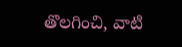తొలగించి, వాటి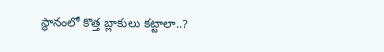స్థానంలో కొత్త బ్లాకులు కట్టాలా..?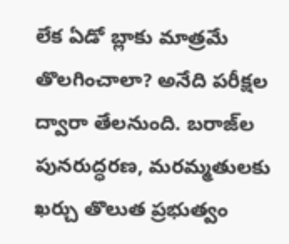లేక ఏడో బ్లాకు మాత్రమే తొలగించాలా? అనేది పరీక్షల ద్వారా తేలనుంది. బరాజ్‌ల పునరుద్ధరణ, మరమ్మతులకు ఖర్చు తొలుత ప్రభుత్వం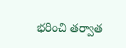భరించి తర్వాత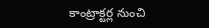కాంట్రాక్టర్ల నుంచి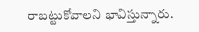రాబట్టుకోవాలని భావిస్తున్నారు.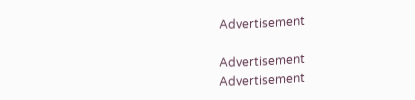Advertisement

Advertisement
Advertisement